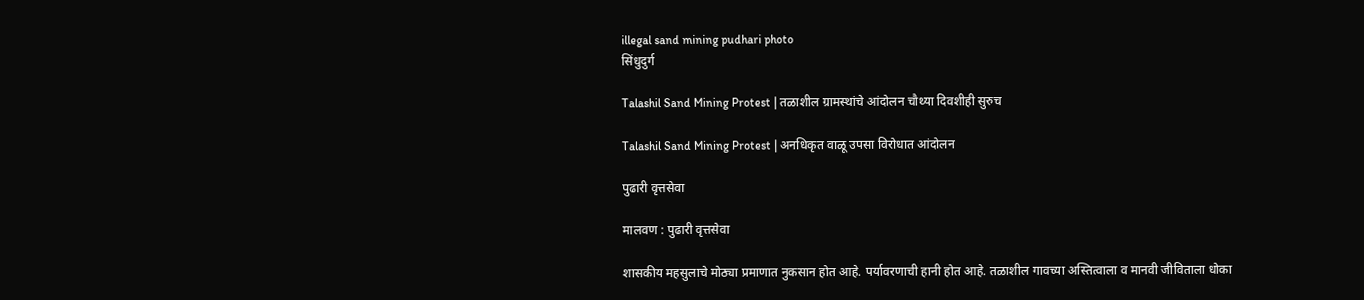illegal sand mining pudhari photo
सिंधुदुर्ग

Talashil Sand Mining Protest | तळाशील ग्रामस्थांचे आंदोलन चौथ्या दिवशीही सुरुच

Talashil Sand Mining Protest | अनधिकृत वाळू उपसा विरोधात आंदोलन

पुढारी वृत्तसेवा

मालवण : पुढारी वृत्तसेवा

शासकीय महसुलाचे मोठ्या प्रमाणात नुकसान होत आहे. पर्यावरणाची हानी होत आहे. तळाशील गावच्या अस्तित्वाला व मानवी जीविताला धोका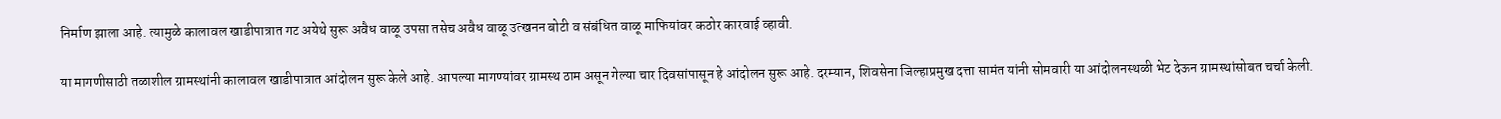निर्माण झाला आहे. त्यामुळे कालावल खाडीपात्रात गट अयेथे सुरू अवैध वाळू उपसा तसेच अवैध वाळू उत्खनन बोटी व संबंधित वाळू माफियांवर कठोर कारवाई व्हावी.

या मागणीसाठी तळाशील ग्रामस्थांनी कालावल खाडीपात्रात आंदोलन सुरू केले आहे. आपल्या मागण्यांवर ग्रामस्थ ठाम असून गेल्या चार दिवसांपासून हे आंदोलन सुरू आहे. दरम्यान, शिवसेना जिल्हाप्रमुख दत्ता सामंत यांनी सोमवारी या आंदोलनस्थळी भेट देऊन ग्रामस्थांसोबत चर्चा केली.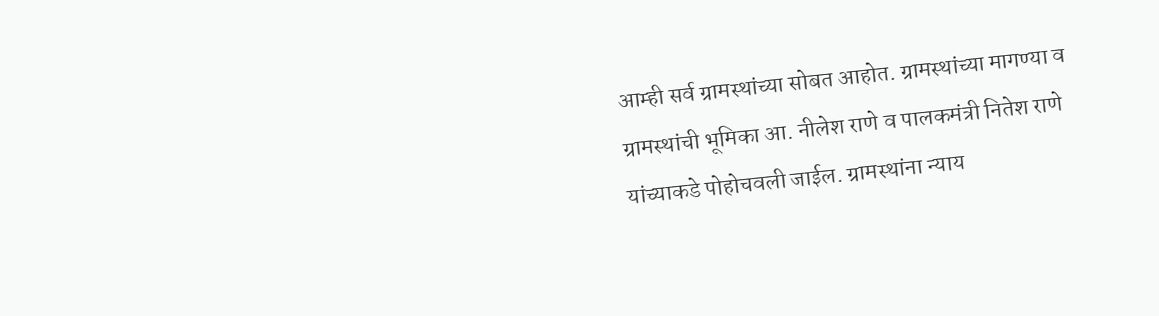आम्ही सर्व ग्रामस्थांच्या सोबत आहोत. ग्रामस्थांच्या मागण्या व ग्रामस्थांची भूमिका आ. नीलेश राणे व पालकमंत्री नितेश राणे यांच्याकडे पोहोचवली जाईल. ग्रामस्थांना न्याय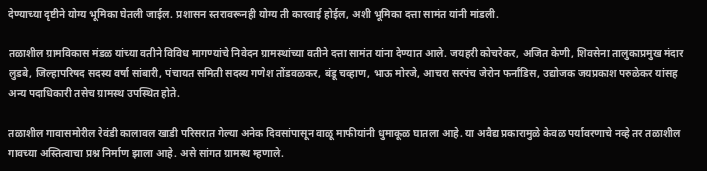देण्याच्या दृष्टीने योग्य भूमिका घेतली जाईल. प्रशासन स्तरावरूनही योग्य ती कारवाई होईल, अशी भूमिका दत्ता सामंत यांनी मांडली.

तळाशील ग्रामविकास मंडळ यांच्या वतीने विविध मागण्यांचे निवेदन ग्रामस्थांच्या वतीने दत्ता सामंत यांना देण्यात आले. जयहरी कोचरेकर, अजित केणी, शिवसेना तालुकाप्रमुख मंदार लुडबे, जिल्हापरिषद सदस्य वर्षा सांबारी, पंचायत समिती सदस्य गणेश तोंडवळकर, बंडू चव्हाण, भाऊ मोरजे, आचरा सरपंच जेरोन फर्नांडिस, उद्योजक जयप्रकाश परुळेकर यांसह अन्य पदाधिकारी तसेच ग्रामस्थ उपस्थित होते.

तळाशील गावासमोरील रेवंडी कालावल खाडी परिसरात गेल्या अनेक दिवसांपासून वाळू माफीयांनी धुमाकूळ घातला आहे. या अवैद्य प्रकारामुळे केवळ पर्यावरणाचे नव्हे तर तळाशील गावच्या अस्तित्वाचा प्रश्न निर्माण झाला आहे. असे सांगत ग्रामस्थ म्हणाले.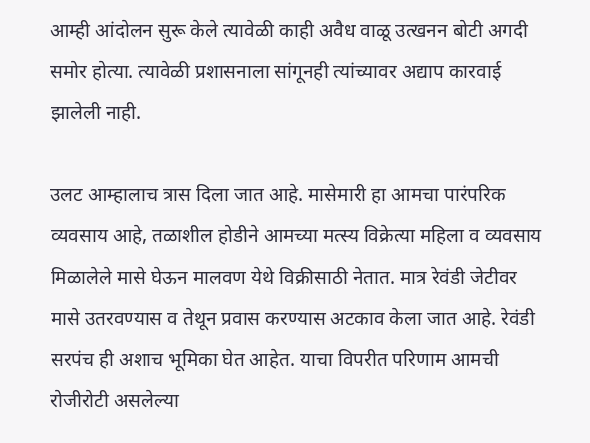आम्ही आंदोलन सुरू केले त्यावेळी काही अवैध वाळू उत्खनन बोटी अगदी समोर होत्या. त्यावेळी प्रशासनाला सांगूनही त्यांच्यावर अद्याप कारवाई झालेली नाही.

उलट आम्हालाच त्रास दिला जात आहे. मासेमारी हा आमचा पारंपरिक व्यवसाय आहे, तळाशील होडीने आमच्या मत्स्य विक्रेत्या महिला व व्यवसाय मिळालेले मासे घेऊन मालवण येथे विक्रीसाठी नेतात. मात्र रेवंडी जेटीवर मासे उतरवण्यास व तेथून प्रवास करण्यास अटकाव केला जात आहे. रेवंडी सरपंच ही अशाच भूमिका घेत आहेत. याचा विपरीत परिणाम आमची रोजीरोटी असलेल्या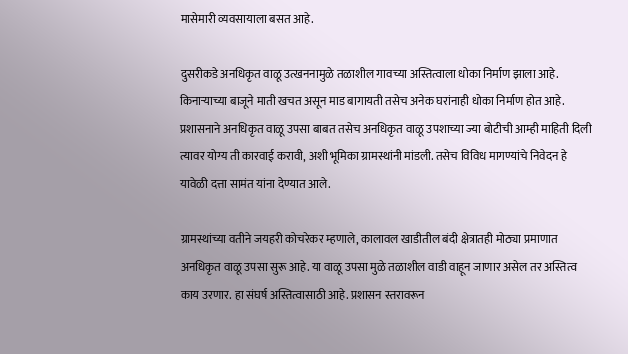मासेमारी व्यवसायाला बसत आहे.

दुसरीकडे अनधिकृत वाळू उत्खननामुळे तळाशील गावच्या अस्तित्वाला धोका निर्माण झाला आहे. किनाऱ्याच्या बाजूने माती खचत असून माड बागायती तसेच अनेक घरांनाही धोका निर्माण होत आहे. प्रशासनाने अनधिकृत वाळू उपसा बाबत तसेच अनधिकृत वाळू उपशाच्या ज्या बोटीची आम्ही माहिती दिली त्यावर योग्य ती कारवाई करावी, अशी भूमिका ग्रामस्थांनी मांडली. तसेच विविध मागण्यांचे निवेदन हे यावेळी दत्ता सामंत यांना देण्यात आले.

ग्रामस्थांच्या वतीने जयहरी कोचरेकर म्हणाले, कालावल खाडीतील बंदी क्षेत्रातही मोठ्या प्रमाणात अनधिकृत वाळू उपसा सुरू आहे. या वाळू उपसा मुळे तळाशील वाडी वाहून जाणार असेल तर अस्तित्व काय उरणार. हा संघर्ष अस्तित्वासाठी आहे. प्रशासन स्तरावरून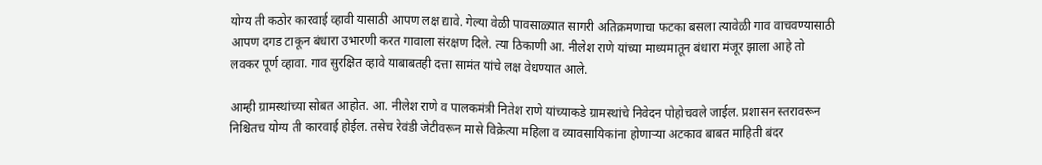योग्य ती कठोर कारवाई व्हावी यासाठी आपण लक्ष द्यावे. गेल्या वेळी पावसाळ्यात सागरी अतिक्रमणाचा फटका बसला त्यावेळी गाव वाचवण्यासाठी आपण दगड टाकून बंधारा उभारणी करत गावाला संरक्षण दिले. त्या ठिकाणी आ. नीलेश राणे यांच्या माध्यमातून बंधारा मंजूर झाला आहे तो लवकर पूर्ण व्हावा. गाव सुरक्षित व्हावे याबाबतही दत्ता सामंत यांचे लक्ष वेधण्यात आले.

आम्ही ग्रामस्थांच्या सोबत आहोत. आ. नीलेश राणे व पालकमंत्री नितेश राणे यांच्याकडे ग्रामस्थांचे निवेदन पोहोचवले जाईल. प्रशासन स्तरावरून निश्चितच योग्य ती कारवाई होईल. तसेच रेवंडी जेटीवरून मासे विक्रेत्या महिला व व्यावसायिकांना होणाऱ्या अटकाव बाबत माहिती बंदर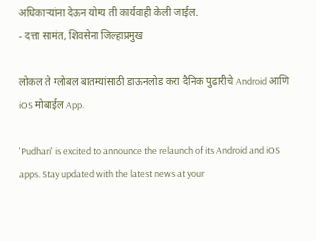अधिकाऱ्यांना देऊन योग्य ती कार्यवाही केली जाईल.
- दत्ता सामंत, शिवसेना जिल्हाप्रमुख

लोकल ते ग्लोबल बातम्यांसाठी डाऊनलोड करा दैनिक पुढारीचे Android आणि iOS मोबाईल App.

'Pudhari' is excited to announce the relaunch of its Android and iOS apps. Stay updated with the latest news at your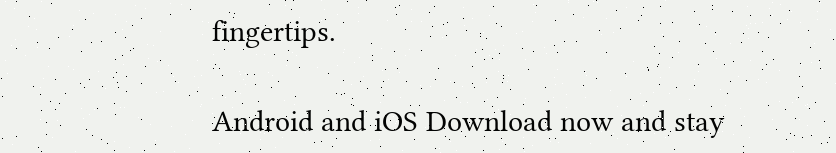fingertips.

Android and iOS Download now and stay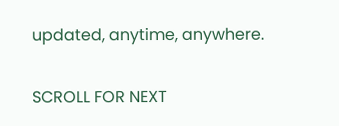updated, anytime, anywhere.

SCROLL FOR NEXT